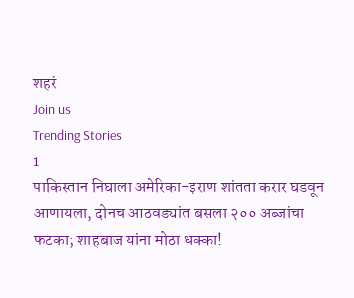शहरं
Join us
Trending Stories
1
पाकिस्तान निघाला अमेरिका-इराण शांतता करार घडवून आणायला, दोनच आठवड्यांत बसला २०० अब्जांचा फटका; शाहबाज यांना मोठा धक्का!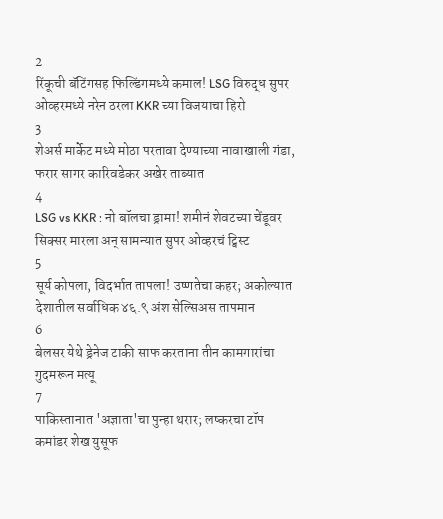2
रिंकूची बॅटिंगसह फिल्डिंगमध्ये कमाल! LSG विरुद्ध सुपर ओव्हरमध्ये नरेन ठरला KKR च्या विजयाचा हिरो
3
शेअर्स मार्केट मध्ये मोठा परतावा देण्याच्या नावाखाली गंडा, फरार सागर कारिवडेकर अखेर ताब्यात
4
LSG vs KKR : नो बॉलचा ड्रामा! शमीनं शेवटच्या चेंडूवर सिक्सर मारला अन् सामन्यात सुपर ओव्हरचं ट्विस्ट
5
सूर्य कोपला, विदर्भात तापला! उष्णतेचा कहर; अकोल्यात देशातील सर्वाधिक ४६.९ अंश सेल्सिअस तापमान
6
बेलसर येथे ड्रेनेज टाकी साफ करताना तीन कामगारांचा गुदमरून मत्यू
7
पाकिस्तानात 'अज्ञाता'चा पुन्हा थरार; लष्करचा टॉप कमांडर शेख युसूफ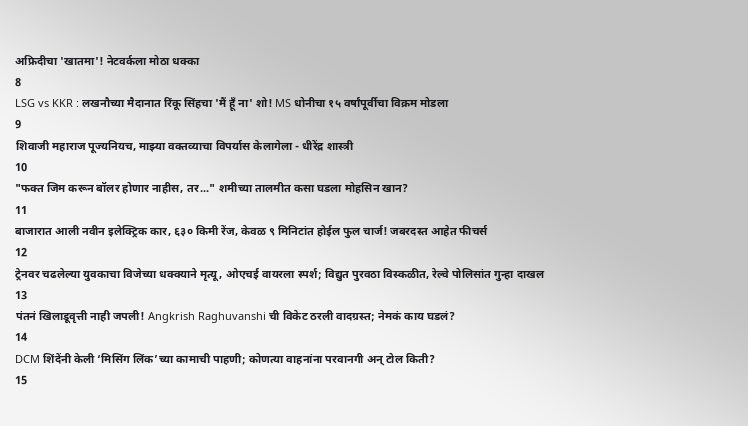अफ्रिदीचा 'खातमा'! नेटवर्कला मोठा धक्का
8
LSG vs KKR : लखनौच्या मैदानात रिंकू सिंहचा 'मैं हूँ ना' शो! MS धोनीचा १५ वर्षांपूर्वीचा विक्रम मोडला
9
शिवाजी महाराज पूज्यनियच, माझ्या वक्तव्याचा विपर्यास केलागेला - धीरेंद्र शास्त्री
10
"फक्त जिम करून बॉलर होणार नाहीस, तर..." शमीच्या तालमीत कसा घडला मोहसिन खान?
11
बाजारात आली नवीन इलेक्ट्रिक कार, ६३० किमी रेंज, केवळ ९ मिनिटांत होईल फुल चार्ज! जबरदस्त आहेत फीचर्स
12
ट्रेनवर चढलेल्या युवकाचा विजेच्या धक्क्याने मृत्यू, ओएचई वायरला स्पर्श; विद्युत पुरवठा विस्कळीत, रेल्वे पोलिसांत गुन्हा दाखल
13
पंतनं खिलाडूवृत्ती नाही जपली! Angkrish Raghuvanshi ची विकेट ठरली वादग्रस्त; नेमकं काय घडलं?
14
DCM शिंदेंनी केली ‘मिसिंग लिंक’च्या कामाची पाहणी; कोणत्या वाहनांना परवानगी अन् टोल किती?
15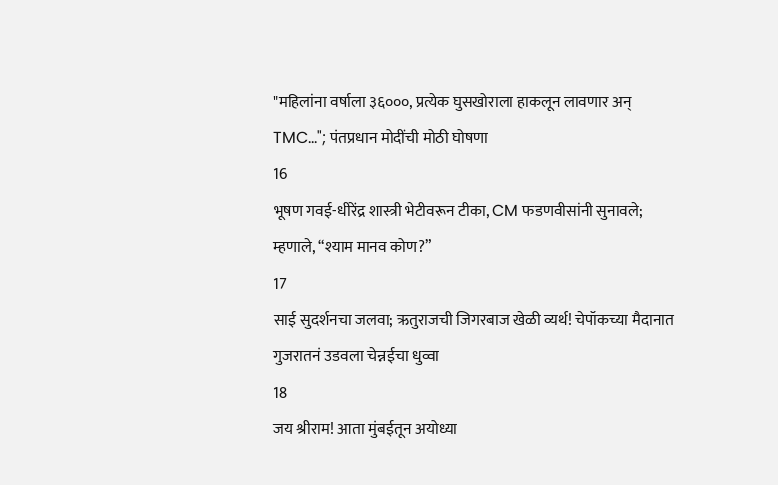"महिलांना वर्षाला ३६०००, प्रत्येक घुसखोराला हाकलून लावणार अन् TMC..."; पंतप्रधान मोदींची मोठी घोषणा
16
भूषण गवई-धीरेंद्र शास्त्री भेटीवरून टीका, CM फडणवीसांनी सुनावले; म्हणाले, “श्याम मानव कोण?”
17
साई सुदर्शनचा जलवा; ऋतुराजची जिगरबाज खेळी व्यर्थ! चेपॉकच्या मैदानात गुजरातनं उडवला चेन्नईचा धुव्वा
18
जय श्रीराम! आता मुंबईतून अयोध्या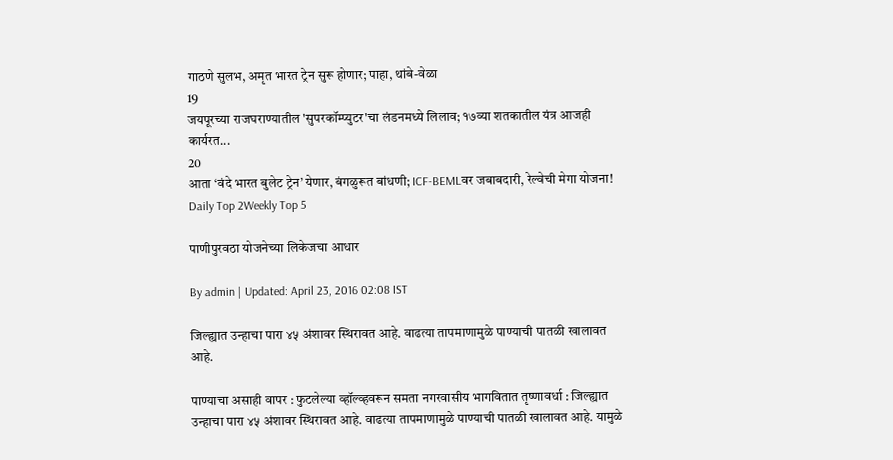गाठणे सुलभ, अमृत भारत ट्रेन सुरू होणार; पाहा, थांबे-वेळा
19
जयपूरच्या राजघराण्यातील 'सुपरकॉम्प्युटर'चा लंडनमध्ये लिलाव; १७व्या शतकातील यंत्र आजही कार्यरत...
20
आता ‘वंदे भारत बुलेट ट्रेन’ येणार, बंगळुरूत बांधणी; ICF-BEMLवर जबाबदारी, रेल्वेची मेगा योजना!
Daily Top 2Weekly Top 5

पाणीपुरवठा योजनेच्या लिकेजचा आधार

By admin | Updated: April 23, 2016 02:08 IST

जिल्ह्यात उन्हाचा पारा ४५ अंशावर स्थिरावत आहे. वाढत्या तापमाणामुळे पाण्याची पातळी खालावत आहे.

पाण्याचा असाही वापर : फुटलेल्या व्हॉल्व्हवरून समता नगरवासीय भागवितात तृष्णावर्धा : जिल्ह्यात उन्हाचा पारा ४५ अंशावर स्थिरावत आहे. वाढत्या तापमाणामुळे पाण्याची पातळी खालावत आहे. यामुळे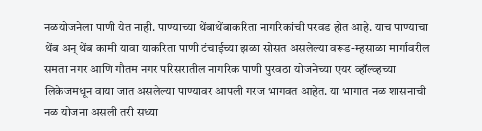नळयोजनेला पाणी येत नाही. पाण्याच्या थेंबाथेंबाकरिता नागरिकांची परवड होत आहे. याच पाण्याचा थेंब अन् थेंब कामी यावा याकरिता पाणी टंचाईच्या झळा सोसत असलेल्या वरूड-म्हसाळा मार्गावरील समता नगर आणि गौतम नगर परिसरातील नागरिक पाणी पुरवठा योजनेच्या एयर व्हॉल्व्हच्या लिकेजमधून वाया जात असलेल्या पाण्यावर आपली गरज भागवत आहेत. या भागात नळ शासनाची नळ योजना असली तरी सध्या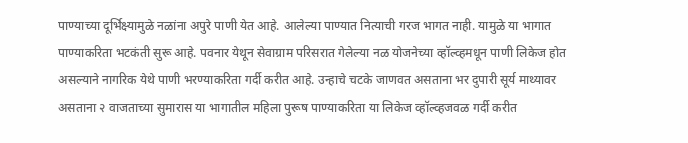पाण्याच्या दूर्भिक्ष्यामुळे नळांना अपुरे पाणी येत आहे. आलेल्या पाण्यात नित्याची गरज भागत नाही. यामुळे या भागात पाण्याकरिता भटकंती सुरू आहे. पवनार येथून सेवाग्राम परिसरात गेलेल्या नळ योजनेच्या व्हॉल्व्हमधून पाणी लिकेज होत असल्याने नागरिक येथे पाणी भरण्याकरिता गर्दी करीत आहे. उन्हाचे चटके जाणवत असताना भर दुपारी सूर्य माथ्यावर असताना २ वाजताच्या सुमारास या भागातील महिला पुरूष पाण्याकरिता या लिकेज व्हॉल्व्हजवळ गर्दी करीत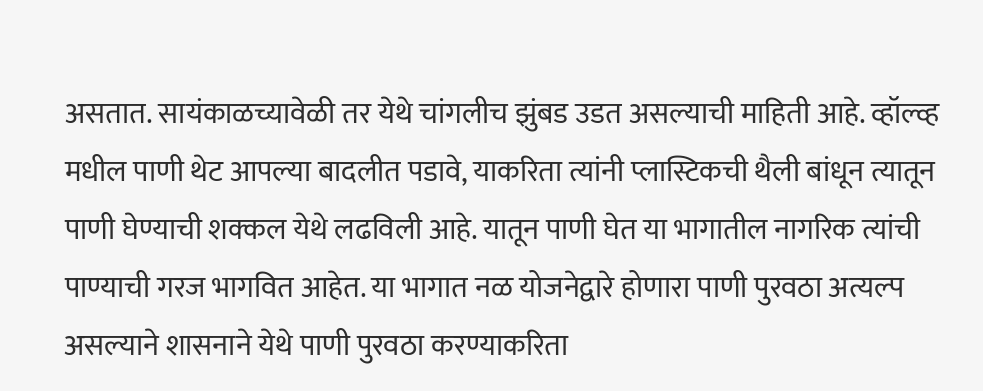असतात. सायंकाळच्यावेळी तर येथे चांगलीच झुंबड उडत असल्याची माहिती आहे. व्हॉल्व्ह मधील पाणी थेट आपल्या बादलीत पडावे, याकरिता त्यांनी प्लास्टिकची थैली बांधून त्यातून पाणी घेण्याची शक्कल येथे लढविली आहे. यातून पाणी घेत या भागातील नागरिक त्यांची पाण्याची गरज भागवित आहेत. या भागात नळ योजनेद्वारे होणारा पाणी पुरवठा अत्यल्प असल्याने शासनाने येथे पाणी पुरवठा करण्याकरिता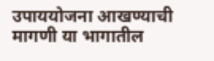उपाययोजना आखण्याची मागणी या भागातील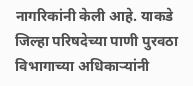नागरिकांनी केली आहे. याकडे जिल्हा परिषदेच्या पाणी पुरवठा विभागाच्या अधिकाऱ्यांनी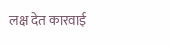लक्ष देत कारवाई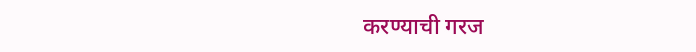करण्याची गरज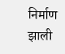निर्माण झाली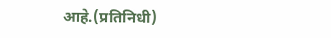आहे.(प्रतिनिधी)